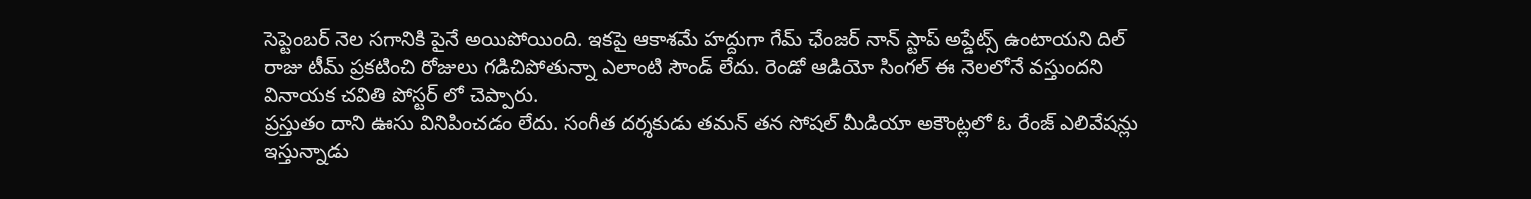సెప్టెంబర్ నెల సగానికి పైనే అయిపోయింది. ఇకపై ఆకాశమే హద్దుగా గేమ్ ఛేంజర్ నాన్ స్టాప్ అప్డేట్స్ ఉంటాయని దిల్ రాజు టీమ్ ప్రకటించి రోజులు గడిచిపోతున్నా ఎలాంటి సౌండ్ లేదు. రెండో ఆడియో సింగల్ ఈ నెలలోనే వస్తుందని వినాయక చవితి పోస్టర్ లో చెప్పారు.
ప్రస్తుతం దాని ఊసు వినిపించడం లేదు. సంగీత దర్శకుడు తమన్ తన సోషల్ మీడియా అకౌంట్లలో ఓ రేంజ్ ఎలివేషన్లు ఇస్తున్నాడు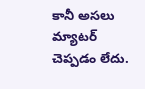కానీ అసలు మ్యాటర్ చెప్పడం లేదు.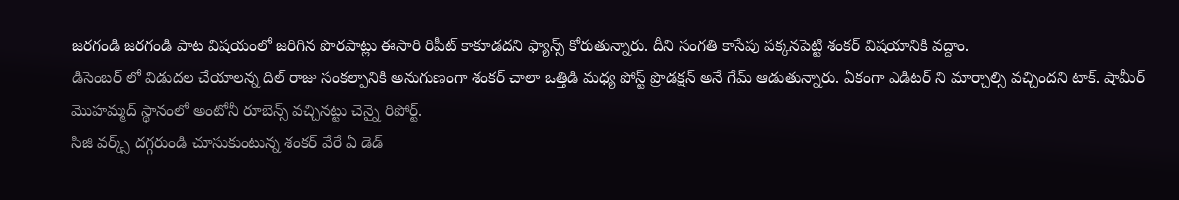జరగండి జరగండి పాట విషయంలో జరిగిన పొరపాట్లు ఈసారి రిపీట్ కాకూడదని ఫ్యాన్స్ కోరుతున్నారు. దీని సంగతి కాసేపు పక్కనపెట్టి శంకర్ విషయానికి వద్దాం.
డిసెంబర్ లో విడుదల చేయాలన్న దిల్ రాజు సంకల్పానికి అనుగుణంగా శంకర్ చాలా ఒత్తిడి మధ్య పోస్ట్ ప్రొడక్షన్ అనే గేమ్ ఆడుతున్నారు. ఏకంగా ఎడిటర్ ని మార్చాల్సి వచ్చిందని టాక్. షామీర్ మొహమ్మద్ స్థానంలో అంటోనీ రూబెన్స్ వచ్చినట్టు చెన్నై రిపోర్ట్.
సిజి వర్క్స్ దగ్గరుండి చూసుకుంటున్న శంకర్ వేరే ఏ డెడ్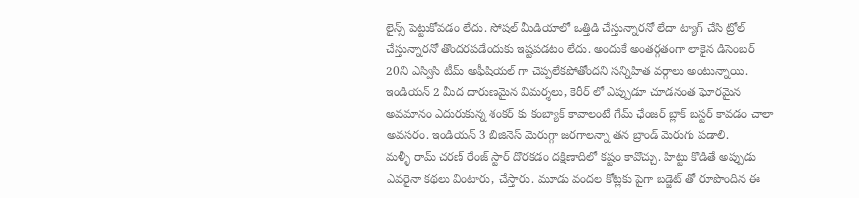లైన్స్ పెట్టుకోవడం లేదు. సోషల్ మీడియాలో ఒత్తిడి చేస్తున్నారనో లేదా ట్యాగ్ చేసి ట్రోల్ చేస్తున్నారనో తొందరపడేందుకు ఇష్టపడటం లేదు. అందుకే అంతర్గతంగా లాకైన డిసెంబర్ 20ని ఎస్విసి టీమ్ అఫీషియల్ గా చెప్పలేకపోతోందని సన్నిహిత వర్గాలు అంటున్నాయి.
ఇండియన్ 2 మీద దారుణమైన విమర్శలు, కెరీర్ లో ఎప్పుడూ చూడనంత ఘోరమైన అవమానం ఎదురుకున్న శంకర్ కు కంబ్యాక్ కావాలంటే గేమ్ ఛేంజర్ బ్లాక్ బస్టర్ కావడం చాలా అవసరం. ఇండియన్ 3 బిజినెస్ మెరుగ్గా జరగాలన్నా తన బ్రాండ్ మెరుగు పడాలి.
మళ్ళీ రామ్ చరణ్ రేంజ్ స్టార్ దొరకడం దక్షిణాదిలో కష్టం కావొచ్చు. హిట్టు కొడితే అప్పుడు ఎవరైనా కథలు వింటారు, చేస్తారు. మూడు వందల కోట్లకు పైగా బడ్జెట్ తో రూపొందిన ఈ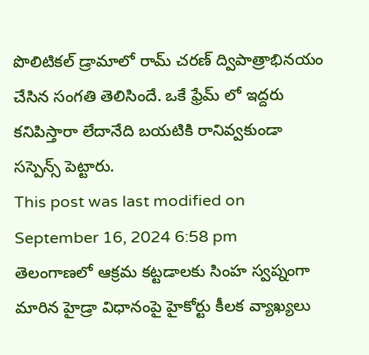పొలిటికల్ డ్రామాలో రామ్ చరణ్ ద్విపాత్రాభినయం చేసిన సంగతి తెలిసిందే. ఒకే ఫ్రేమ్ లో ఇద్దరు కనిపిస్తారా లేదానేది బయటికి రానివ్వకుండా సస్పెన్స్ పెట్టారు.
This post was last modified on September 16, 2024 6:58 pm
తెలంగాణలో ఆక్రమ కట్టడాలకు సింహ స్వప్నంగా మారిన హైడ్రా విధానంపై హైకోర్టు కీలక వ్యాఖ్యలు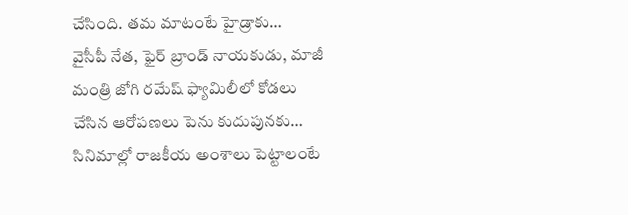చేసింది. తమ మాటంటే హైడ్రాకు…
వైసీపీ నేత, ఫైర్ బ్రాండ్ నాయకుడు, మాజీ మంత్రి జోగి రమేష్ ఫ్యామిలీలో కోడలు చేసిన ఆరోపణలు పెను కుదుపునకు…
సినిమాల్లో రాజకీయ అంశాలు పెట్టాలంటే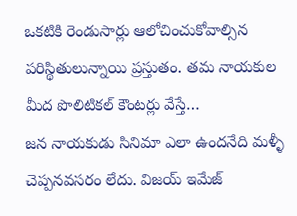ఒకటికి రెండుసార్లు ఆలోచించుకోవాల్సిన పరిస్థితులున్నాయి ప్రస్తుతం. తమ నాయకుల మీద పొలిటికల్ కౌంటర్లు వేస్తే…
జన నాయకుడు సినిమా ఎలా ఉందనేది మళ్ళీ చెప్పనవసరం లేదు. విజయ్ ఇమేజ్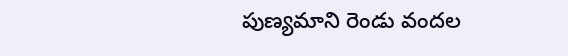పుణ్యమాని రెండు వందల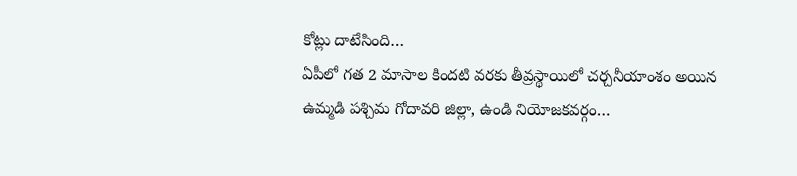కోట్లు దాటేసింది…
ఏపీలో గత 2 మాసాల కిందటి వరకు తీవ్రస్థాయిలో చర్చనీయాంశం అయిన ఉమ్మడి పశ్చిమ గోదావరి జిల్లా, ఉండి నియోజకవర్గం…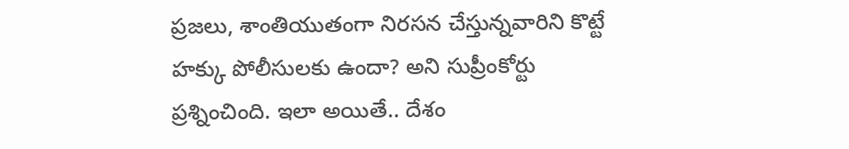ప్రజలు, శాంతియుతంగా నిరసన చేస్తున్నవారిని కొట్టే హక్కు పోలీసులకు ఉందా? అని సుప్రీంకోర్టు ప్రశ్నించింది. ఇలా అయితే.. దేశం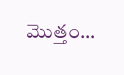మొత్తం…